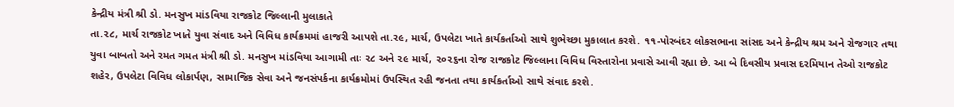કેન્દ્રીય મંત્રી શ્રી ડો. મનસુખ માંડવિયા રાજકોટ જિલ્લાની મુલાકાતે
તા.૨૮, માર્ચ રાજકોટ ખાતે યુવા સંવાદ અને વિવિધ કાર્યક્રમમાં હાજરી આપશે તા.ર૯, માર્ચ, ઉપલેટા ખાતે કાર્યકર્તાઓ સાથે શુભેચ્છા મુકાલાત કરશે. ૧૧-પોરબંદર લોકસભાના સાંસદ અને કેન્દ્રીય શ્રમ અને રોજગાર તથા યુવા બાબતો અને રમત ગમત મંત્રી શ્રી ડો. મનસુખ માંડવિયા આગામી તાઃ ૨૮ અને ૨૯ માર્ચ, ૨૦૨૬ના રોજ રાજકોટ જિલ્લાના વિવિધ વિસ્તારોના પ્રવાસે આવી રહ્યા છે. આ બે દિવસીય પ્રવાસ દરમિયાન તેઓ રાજકોટ શહેર, ઉપલેટા વિવિધ લોકાર્પણ, સામાજિક સેવા અને જનસંપર્કના કાર્યક્રમોમાં ઉપસ્થિત રહી જનતા તથા કાર્યકર્તાઓ સાથે સંવાદ કરશે.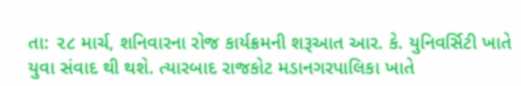તા: ૨૮ માર્ચ, શનિવારના રોજ કાર્યક્રમની શરૂઆત આર. કે. યુનિવર્સિટી ખાતે યુવા સંવાદ થી થશે. ત્યારબાદ રાજકોટ મડાનગરપાલિકા ખાતે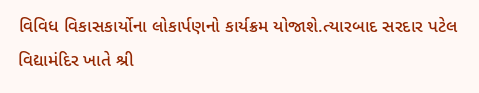વિવિધ વિકાસકાર્યોના લોકાર્પણનો કાર્યક્રમ યોજાશે.ત્યારબાદ સરદાર પટેલ વિદ્યામંદિર ખાતે શ્રી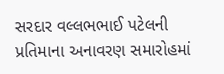સરદાર વલ્લભભાઈ પટેલની પ્રતિમાના અનાવરણ સમારોહમાં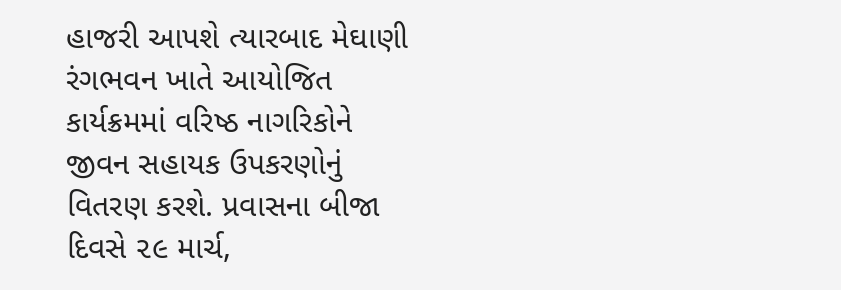હાજરી આપશે ત્યારબાદ મેઘાણી રંગભવન ખાતે આયોજિત કાર્યક્રમમાં વરિષ્ઠ નાગરિકોને જીવન સહાયક ઉપકરણોનું વિતરણ કરશે. પ્રવાસના બીજા દિવસે ૨૯ માર્ચ,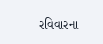રવિવારના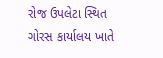રોજ ઉપલેટા સ્થિત ગોરસ કાર્યાલય ખાતે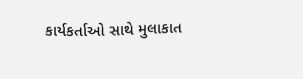કાર્યકર્તાઓ સાથે મુલાકાત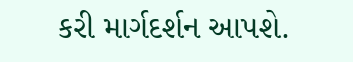કરી માર્ગદર્શન આપશે.